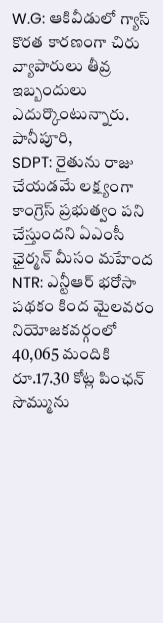W.G: ఆకివీడులో గ్యాస్ కొరత కారణంగా చిరు వ్యాపారులు తీవ్ర ఇబ్బందులు ఎదుర్కొంటున్నారు. పానీపూరి,
SDPT: రైతును రాజు చేయడమే లక్ష్యంగా కాంగ్రెస్ ప్రభుత్వం పని చేస్తుందని ఏఎంసీ ఛైర్మన్ మీసం మహేంద
NTR: ఎన్టీఆర్ భరోసా పథకం కింద మైలవరం నియోజకవర్గంలో 40,065 మందికి రూ.17.30 కోట్ల పింఛన్ సొమ్మును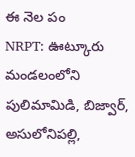ఈ నెల పం
NRPT: ఊట్కూరు మండలంలోని పులిమామిడి, బిజ్వార్, అసులోనిపల్లి,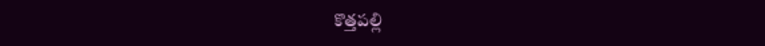కొత్తపల్లి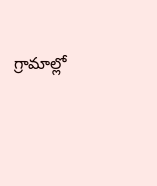గ్రామాల్లో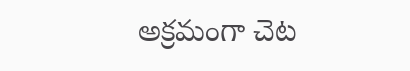అక్రమంగా చెట